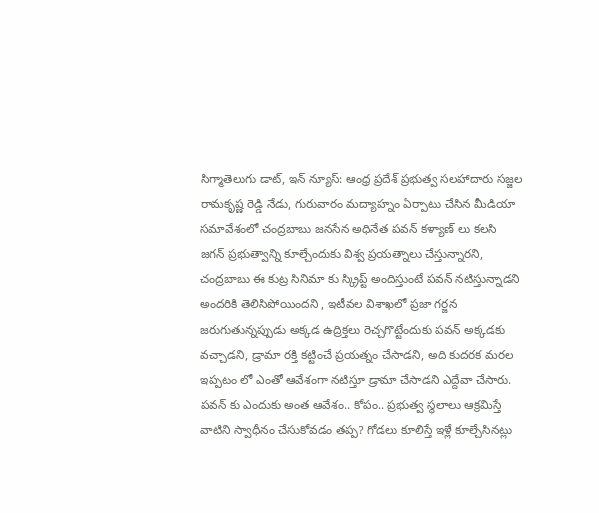సిగ్మాతెలుగు డాట్, ఇన్ న్యూస్: ఆంధ్ర ప్రదేశ్ ప్రభుత్వ సలహాదారు సజ్జల రామకృష్ణ రెడ్డి నేడు, గురువారం మద్యాహ్నం ఏర్పాటు చేసిన మీడియా సమావేశంలో చంద్రబాబు జనసేన అధినేత పవన్ కళ్యాణ్‌ లు కలసి జగన్ ప్రభుత్వాన్ని కూల్చేందుకు విశ్వ ప్రయత్నాలు చేస్తున్నారని, చంద్రబాబు ఈ కుట్ర సినిమా కు స్క్రిప్ట్ అందిస్తుంటే పవన్ నటిస్తున్నాడని అందరికి తెలిసిపోయిందని , ఇటీవల విశాఖలో ప్రజా గర్జన జరుగుతున్నప్పుడు అక్కడ ఉద్రిక్తలు రెచ్చగొట్టేందుకు పవన్ అక్కడకు వచ్చాడని, డ్రామా రక్తి కట్టించే ప్రయత్నం చేసాడని, అది కుదరక మరల ఇప్పటం లో ఎంతో ఆవేశంగా నటిస్తూ డ్రామా చేసాడని ఎద్దేవా చేసారు. పవన్ కు ఎందుకు అంత ఆవేశం.. కోపం.. ప్రభుత్వ స్థలాలు ఆక్రమిస్తే వాటిని స్వాధీనం చేసుకోవడం తప్ప? గోడలు కూలిస్తే ఇళ్లే కూల్చేసినట్లు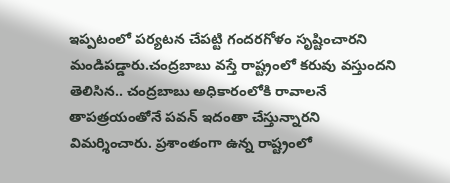ఇప్పటంలో పర్యటన చేపట్టి గందరగోళం సృష్టించారని మండిపడ్డారు.చంద్రబాబు వస్తే రాష్ట్రంలో కరువు వస్తుందని తెలిసిన.. చంద్రబాబు అధికారంలోకి రావాలనే తాపత్రయంతోనే పవన్ ఇదంతా చేస్తున్నారని విమర్శించారు. ప్రశాంతంగా ఉన్న రాష్ట్రంలో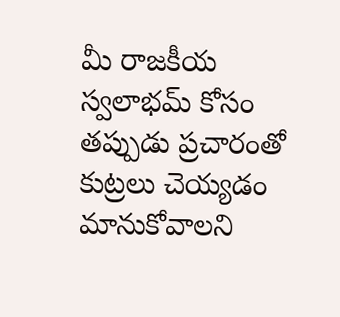మీ రాజకీయ స్వలాభమ్ కోసం తప్పుడు ప్రచారంతో కుట్రలు చెయ్యడం మానుకోవాలని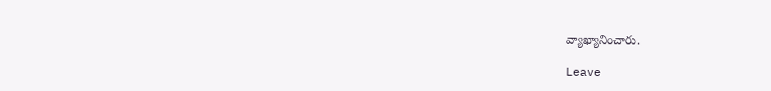వ్యాఖ్యానించారు.

Leave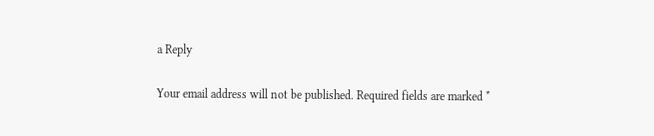a Reply

Your email address will not be published. Required fields are marked *